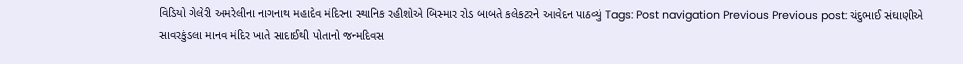વિડિયો ગેલેરી અમરેલીના નાગનાથ મહાદેવ મંદિરના સ્થાનિક રહીશોએ બિસ્માર રોડ બાબતે કલેકટરને આવેદન પાઠવ્યું Tags: Post navigation Previous Previous post: ચંદુભાઈ સંઘાણીએ સાવરકુંડલા માનવ મંદિર ખાતે સાદાઈથી પોતાનો જન્મદિવસ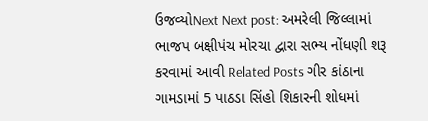ઉજવ્યોNext Next post: અમરેલી જિલ્લામાં ભાજપ બક્ષીપંચ મોરચા દ્વારા સભ્ય નોંધણી શરૂ કરવામાં આવી Related Posts ગીર કાંઠાના ગામડામાં 5 પાઠડા સિંહો શિકારની શોધમાં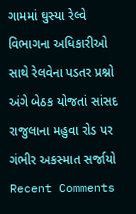ગામમાં ઘુસ્યા રેલ્વે વિભાગના અધિકારીઓ સાથે રેલવેના પડતર પ્રશ્નો અંગે બેઠક યોજતાં સાંસદ રાજુલાના મહુવા રોડ પર ગંભીર અકસ્માત સર્જાયો
Recent Comments